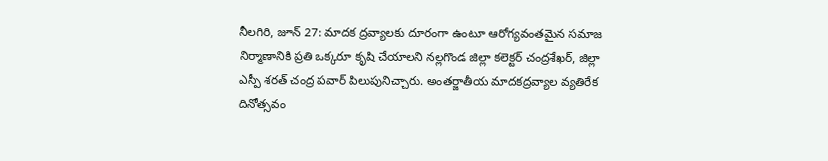నీలగిరి, జూన్ 27: మాదక ద్రవ్యాలకు దూరంగా ఉంటూ ఆరోగ్యవంతమైన సమాజ నిర్మాణానికి ప్రతి ఒక్కరూ కృషి చేయాలని నల్లగొండ జిల్లా కలెక్టర్ చంద్రశేఖర్, జిల్లా ఎస్పీ శరత్ చంద్ర పవార్ పిలుపునిచ్చారు. అంతర్జాతీయ మాదకద్రవ్యాల వ్యతిరేక దినోత్సవం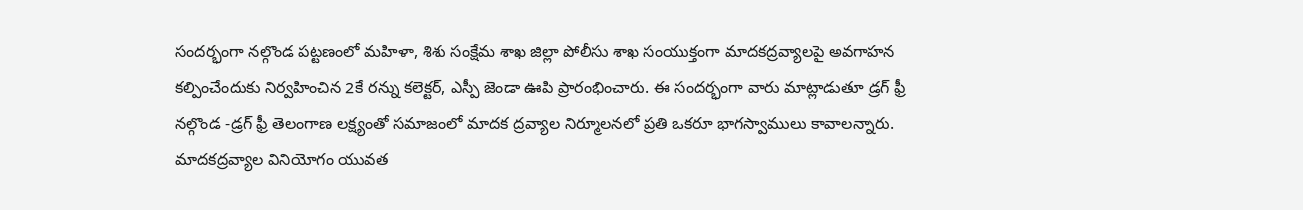సందర్భంగా నల్గొండ పట్టణంలో మహిళా, శిశు సంక్షేమ శాఖ జిల్లా పోలీసు శాఖ సంయుక్తంగా మాదకద్రవ్యాలపై అవగాహన కల్పించేందుకు నిర్వహించిన 2కే రన్ను కలెక్టర్, ఎస్పీ జెండా ఊపి ప్రారంభించారు. ఈ సందర్భంగా వారు మాట్లాడుతూ డ్రగ్ ఫ్రీ నల్గొండ -డ్రగ్ ఫ్రీ తెలంగాణ లక్ష్యంతో సమాజంలో మాదక ద్రవ్యాల నిర్మూలనలో ప్రతి ఒకరూ భాగస్వాములు కావాలన్నారు. మాదకద్రవ్యాల వినియోగం యువత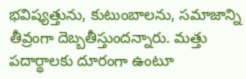భవిష్యత్తును, కుటుంబాలను, సమాజాన్ని తీవ్రంగా దెబ్బతీస్తుందన్నారు. మత్తు పదార్థాలకు దూరంగా ఉంటూ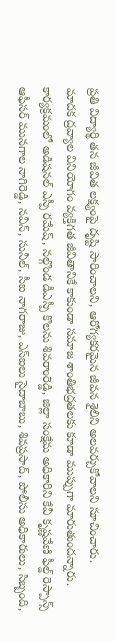ప్రతి విద్యార్థి తన జీవిత లక్ష్యంపై దృష్టి సారించాలని, ఆరోగ్యకరమైన జీవన శైలిని అలవర్చుకోవాలని సూచించారు.
మాదక ద్రవ్యాల వినియోగం వ్యక్తిగత జీవితానికే కాకుండా సమాజ శాంతిభద్రతలకు కూడా ముప్పుగా మారుతుందన్నారు. కార్యక్రమంలో అడిషనల్ ఎస్పీ రమేష్, నల్గొండ డీఎస్పీ కొలను శివరాంరెడ్డి, జిల్లా సంక్షేమ అధికారిని కేవీ కృష్ణవేణి ఫీల్డ్ రెస్పాన్స్ ఆఫీసర్ మునగాల నాగిరెడ్డి, నవీన్, సునీల్, సీఐ నాగరాజు, ఎస్ఐలు సైదాబాబు, శివప్రసాద్, పోలీసు అధికారులు, సిబ్బంది,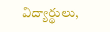విద్యార్థులు,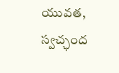యువత, స్వచ్ఛంద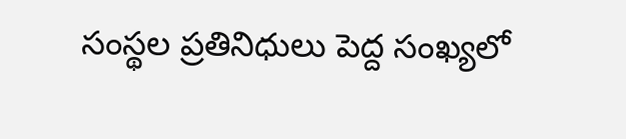సంస్థల ప్రతినిధులు పెద్ద సంఖ్యలో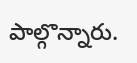పాల్గొన్నారు.